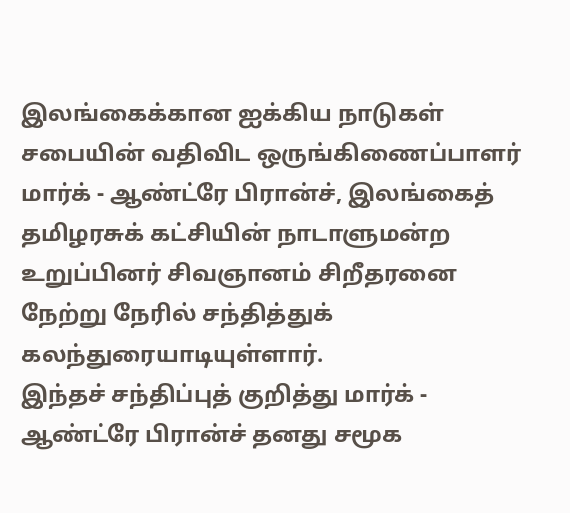இலங்கைக்கான ஐக்கிய நாடுகள் சபையின் வதிவிட ஒருங்கிணைப்பாளர் மார்க் - ஆண்ட்ரே பிரான்ச், இலங்கைத் தமிழரசுக் கட்சியின் நாடாளுமன்ற உறுப்பினர் சிவஞானம் சிறீதரனை நேற்று நேரில் சந்தித்துக் கலந்துரையாடியுள்ளார்.
இந்தச் சந்திப்புத் குறித்து மார்க் - ஆண்ட்ரே பிரான்ச் தனது சமூக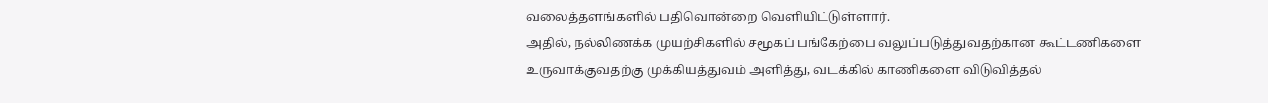வலைத்தளங்களில் பதிவொன்றை வெளியிட்டுள்ளார்.
அதில், நல்லிணக்க முயற்சிகளில் சமூகப் பங்கேற்பை வலுப்படுத்துவதற்கான கூட்டணிகளை உருவாக்குவதற்கு முக்கியத்துவம் அளித்து, வடக்கில் காணிகளை விடுவித்தல்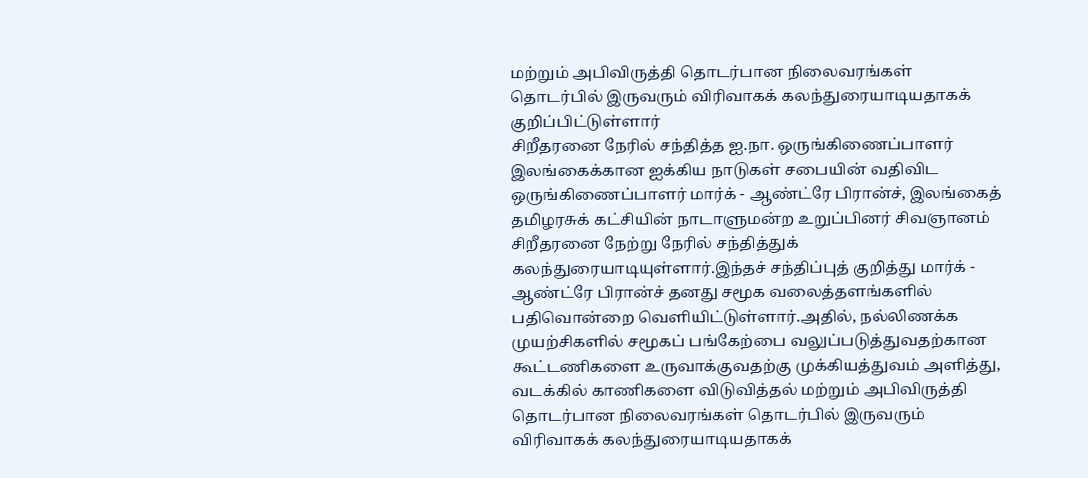மற்றும் அபிவிருத்தி தொடர்பான நிலைவரங்கள் தொடர்பில் இருவரும் விரிவாகக் கலந்துரையாடியதாகக் குறிப்பிட்டுள்ளார்
சிறீதரனை நேரில் சந்தித்த ஐ.நா. ஒருங்கிணைப்பாளர் இலங்கைக்கான ஐக்கிய நாடுகள் சபையின் வதிவிட ஒருங்கிணைப்பாளர் மார்க் - ஆண்ட்ரே பிரான்ச், இலங்கைத் தமிழரசுக் கட்சியின் நாடாளுமன்ற உறுப்பினர் சிவஞானம் சிறீதரனை நேற்று நேரில் சந்தித்துக் கலந்துரையாடியுள்ளார்.இந்தச் சந்திப்புத் குறித்து மார்க் - ஆண்ட்ரே பிரான்ச் தனது சமூக வலைத்தளங்களில் பதிவொன்றை வெளியிட்டுள்ளார்.அதில், நல்லிணக்க முயற்சிகளில் சமூகப் பங்கேற்பை வலுப்படுத்துவதற்கான கூட்டணிகளை உருவாக்குவதற்கு முக்கியத்துவம் அளித்து, வடக்கில் காணிகளை விடுவித்தல் மற்றும் அபிவிருத்தி தொடர்பான நிலைவரங்கள் தொடர்பில் இருவரும் விரிவாகக் கலந்துரையாடியதாகக்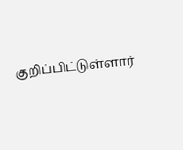குறிப்பிட்டுள்ளார்